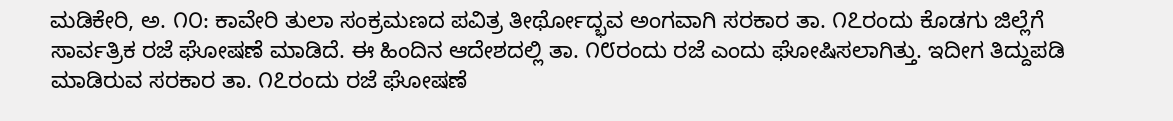ಮಡಿಕೇರಿ, ಅ. ೧೦: ಕಾವೇರಿ ತುಲಾ ಸಂಕ್ರಮಣದ ಪವಿತ್ರ ತೀರ್ಥೋದ್ಭವ ಅಂಗವಾಗಿ ಸರಕಾರ ತಾ. ೧೭ರಂದು ಕೊಡಗು ಜಿಲ್ಲೆಗೆ ಸಾರ್ವತ್ರಿಕ ರಜೆ ಘೋಷಣೆ ಮಾಡಿದೆ. ಈ ಹಿಂದಿನ ಆದೇಶದಲ್ಲಿ ತಾ. ೧೮ರಂದು ರಜೆ ಎಂದು ಘೋಷಿಸಲಾಗಿತ್ತು. ಇದೀಗ ತಿದ್ದುಪಡಿ ಮಾಡಿರುವ ಸರಕಾರ ತಾ. ೧೭ರಂದು ರಜೆ ಘೋಷಣೆ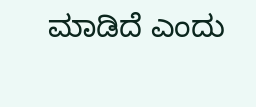ಮಾಡಿದೆ ಎಂದು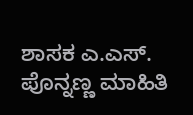ಶಾಸಕ ಎ.ಎಸ್. ಪೊನ್ನಣ್ಣ ಮಾಹಿತಿ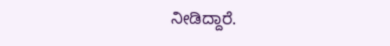ನೀಡಿದ್ದಾರೆ.